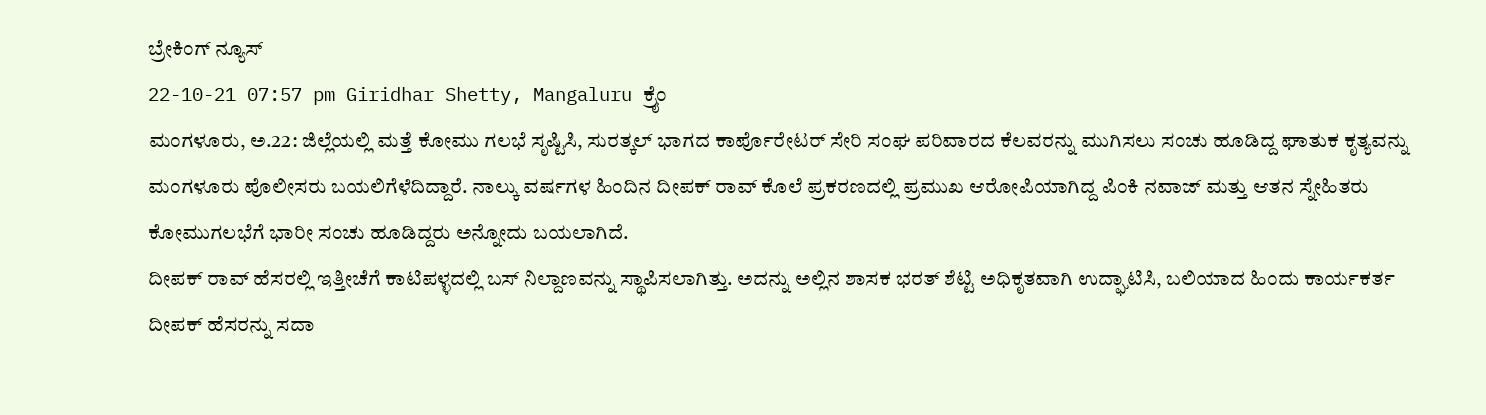ಬ್ರೇಕಿಂಗ್ ನ್ಯೂಸ್
22-10-21 07:57 pm Giridhar Shetty, Mangaluru ಕ್ರೈಂ
ಮಂಗಳೂರು, ಅ.22: ಜಿಲ್ಲೆಯಲ್ಲಿ ಮತ್ತೆ ಕೋಮು ಗಲಭೆ ಸೃಷ್ಟಿಸಿ, ಸುರತ್ಕಲ್ ಭಾಗದ ಕಾರ್ಪೊರೇಟರ್ ಸೇರಿ ಸಂಘ ಪರಿವಾರದ ಕೆಲವರನ್ನು ಮುಗಿಸಲು ಸಂಚು ಹೂಡಿದ್ದ ಘಾತುಕ ಕೃತ್ಯವನ್ನು ಮಂಗಳೂರು ಪೊಲೀಸರು ಬಯಲಿಗೆಳೆದಿದ್ದಾರೆ. ನಾಲ್ಕು ವರ್ಷಗಳ ಹಿಂದಿನ ದೀಪಕ್ ರಾವ್ ಕೊಲೆ ಪ್ರಕರಣದಲ್ಲಿ ಪ್ರಮುಖ ಆರೋಪಿಯಾಗಿದ್ದ ಪಿಂಕಿ ನವಾಜ್ ಮತ್ತು ಆತನ ಸ್ನೇಹಿತರು ಕೋಮುಗಲಭೆಗೆ ಭಾರೀ ಸಂಚು ಹೂಡಿದ್ದರು ಅನ್ನೋದು ಬಯಲಾಗಿದೆ.
ದೀಪಕ್ ರಾವ್ ಹೆಸರಲ್ಲಿ ಇತ್ತೀಚೆಗೆ ಕಾಟಿಪಳ್ಳದಲ್ಲಿ ಬಸ್ ನಿಲ್ದಾಣವನ್ನು ಸ್ಥಾಪಿಸಲಾಗಿತ್ತು. ಅದನ್ನು ಅಲ್ಲಿನ ಶಾಸಕ ಭರತ್ ಶೆಟ್ಟಿ ಅಧಿಕೃತವಾಗಿ ಉದ್ಘಾಟಿಸಿ, ಬಲಿಯಾದ ಹಿಂದು ಕಾರ್ಯಕರ್ತ ದೀಪಕ್ ಹೆಸರನ್ನು ಸದಾ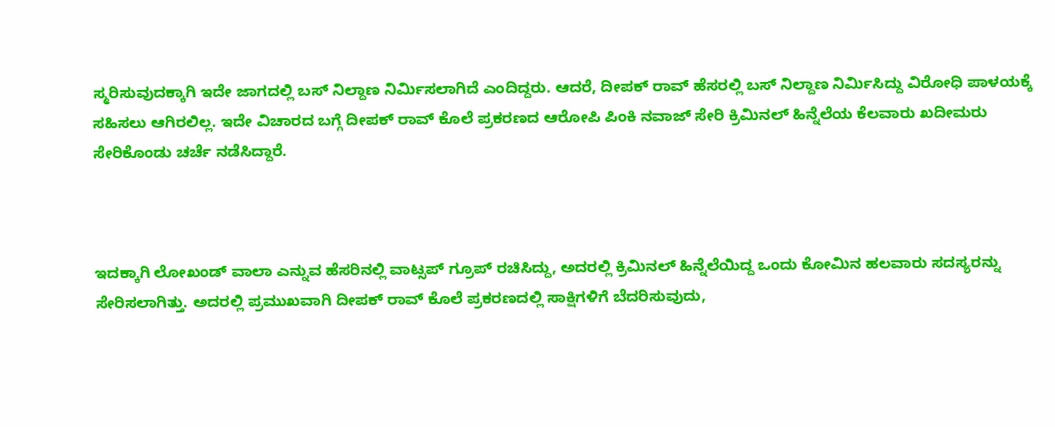ಸ್ಮರಿಸುವುದಕ್ಕಾಗಿ ಇದೇ ಜಾಗದಲ್ಲಿ ಬಸ್ ನಿಲ್ದಾಣ ನಿರ್ಮಿಸಲಾಗಿದೆ ಎಂದಿದ್ದರು. ಆದರೆ, ದೀಪಕ್ ರಾವ್ ಹೆಸರಲ್ಲಿ ಬಸ್ ನಿಲ್ದಾಣ ನಿರ್ಮಿಸಿದ್ದು ವಿರೋಧಿ ಪಾಳಯಕ್ಕೆ ಸಹಿಸಲು ಆಗಿರಲಿಲ್ಲ. ಇದೇ ವಿಚಾರದ ಬಗ್ಗೆ ದೀಪಕ್ ರಾವ್ ಕೊಲೆ ಪ್ರಕರಣದ ಆರೋಪಿ ಪಿಂಕಿ ನವಾಜ್ ಸೇರಿ ಕ್ರಿಮಿನಲ್ ಹಿನ್ನೆಲೆಯ ಕೆಲವಾರು ಖದೀಮರು ಸೇರಿಕೊಂಡು ಚರ್ಚೆ ನಡೆಸಿದ್ದಾರೆ.



ಇದಕ್ಕಾಗಿ ಲೋಖಂಡ್ ವಾಲಾ ಎನ್ನುವ ಹೆಸರಿನಲ್ಲಿ ವಾಟ್ಸಪ್ ಗ್ರೂಪ್ ರಚಿಸಿದ್ದು, ಅದರಲ್ಲಿ ಕ್ರಿಮಿನಲ್ ಹಿನ್ನೆಲೆಯಿದ್ದ ಒಂದು ಕೋಮಿನ ಹಲವಾರು ಸದಸ್ಯರನ್ನು ಸೇರಿಸಲಾಗಿತ್ತು. ಅದರಲ್ಲಿ ಪ್ರಮುಖವಾಗಿ ದೀಪಕ್ ರಾವ್ ಕೊಲೆ ಪ್ರಕರಣದಲ್ಲಿ ಸಾಕ್ಷಿಗಳಿಗೆ ಬೆದರಿಸುವುದು,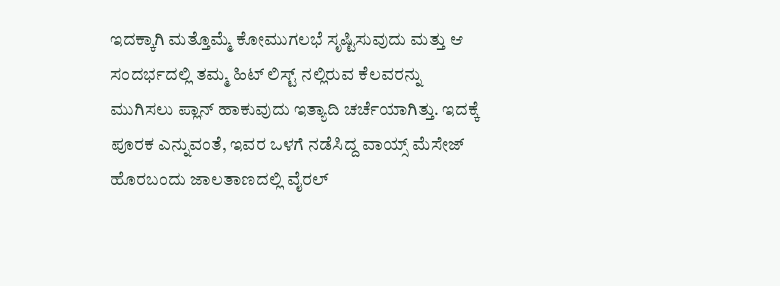ಇದಕ್ಕಾಗಿ ಮತ್ತೊಮ್ಮೆ ಕೋಮುಗಲಭೆ ಸೃಷ್ಟಿಸುವುದು ಮತ್ತು ಆ ಸಂದರ್ಭದಲ್ಲಿ ತಮ್ಮ ಹಿಟ್ ಲಿಸ್ಟ್ ನಲ್ಲಿರುವ ಕೆಲವರನ್ನು ಮುಗಿಸಲು ಪ್ಲಾನ್ ಹಾಕುವುದು ಇತ್ಯಾದಿ ಚರ್ಚೆಯಾಗಿತ್ತು. ಇದಕ್ಕೆ ಪೂರಕ ಎನ್ನುವಂತೆ, ಇವರ ಒಳಗೆ ನಡೆಸಿದ್ದ ವಾಯ್ಸ್ ಮೆಸೇಜ್ ಹೊರಬಂದು ಜಾಲತಾಣದಲ್ಲಿ ವೈರಲ್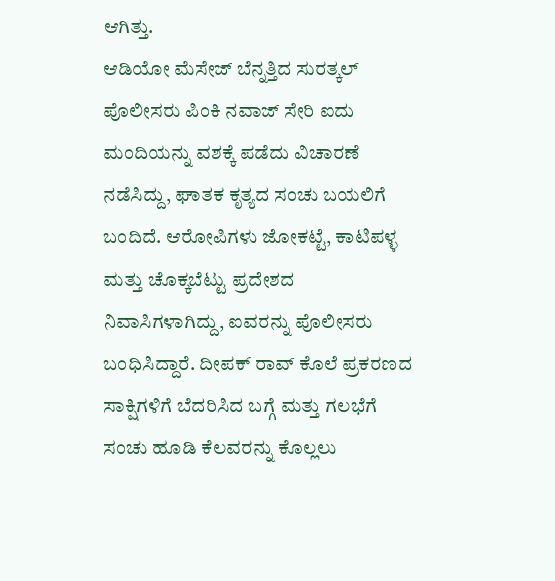ಆಗಿತ್ತು.
ಆಡಿಯೋ ಮೆಸೇಜ್ ಬೆನ್ನತ್ತಿದ ಸುರತ್ಕಲ್ ಪೊಲೀಸರು ಪಿಂಕಿ ನವಾಜ್ ಸೇರಿ ಐದು ಮಂದಿಯನ್ನು ವಶಕ್ಕೆ ಪಡೆದು ವಿಚಾರಣೆ ನಡೆಸಿದ್ದು, ಘಾತಕ ಕೃತ್ಯದ ಸಂಚು ಬಯಲಿಗೆ ಬಂದಿದೆ. ಆರೋಪಿಗಳು ಜೋಕಟ್ಟೆ, ಕಾಟಿಪಳ್ಳ ಮತ್ತು ಚೊಕ್ಕಬೆಟ್ಟು ಪ್ರದೇಶದ ನಿವಾಸಿಗಳಾಗಿದ್ದು, ಐವರನ್ನು ಪೊಲೀಸರು ಬಂಧಿಸಿದ್ದಾರೆ. ದೀಪಕ್ ರಾವ್ ಕೊಲೆ ಪ್ರಕರಣದ ಸಾಕ್ಷಿಗಳಿಗೆ ಬೆದರಿಸಿದ ಬಗ್ಗೆ ಮತ್ತು ಗಲಭೆಗೆ ಸಂಚು ಹೂಡಿ ಕೆಲವರನ್ನು ಕೊಲ್ಲಲು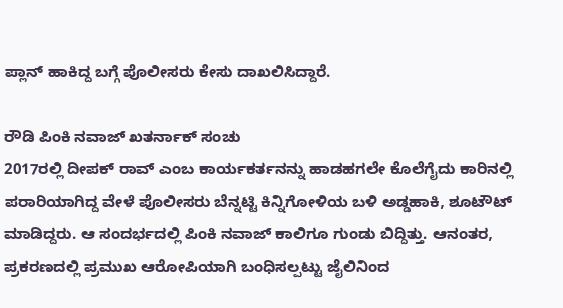ಪ್ಲಾನ್ ಹಾಕಿದ್ದ ಬಗ್ಗೆ ಪೊಲೀಸರು ಕೇಸು ದಾಖಲಿಸಿದ್ದಾರೆ.

ರೌಡಿ ಪಿಂಕಿ ನವಾಜ್ ಖತರ್ನಾಕ್ ಸಂಚು
2017ರಲ್ಲಿ ದೀಪಕ್ ರಾವ್ ಎಂಬ ಕಾರ್ಯಕರ್ತನನ್ನು ಹಾಡಹಗಲೇ ಕೊಲೆಗೈದು ಕಾರಿನಲ್ಲಿ ಪರಾರಿಯಾಗಿದ್ದ ವೇಳೆ ಪೊಲೀಸರು ಬೆನ್ನಟ್ಟಿ ಕಿನ್ನಿಗೋಳಿಯ ಬಳಿ ಅಡ್ಡಹಾಕಿ, ಶೂಟೌಟ್ ಮಾಡಿದ್ದರು. ಆ ಸಂದರ್ಭದಲ್ಲಿ ಪಿಂಕಿ ನವಾಜ್ ಕಾಲಿಗೂ ಗುಂಡು ಬಿದ್ದಿತ್ತು. ಆನಂತರ, ಪ್ರಕರಣದಲ್ಲಿ ಪ್ರಮುಖ ಆರೋಪಿಯಾಗಿ ಬಂಧಿಸಲ್ಪಟ್ಟು ಜೈಲಿನಿಂದ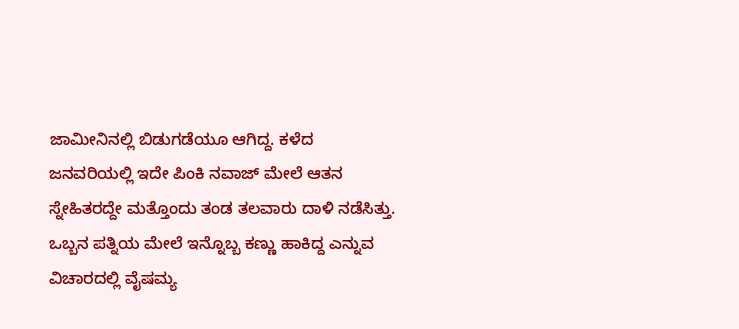ಜಾಮೀನಿನಲ್ಲಿ ಬಿಡುಗಡೆಯೂ ಆಗಿದ್ದ. ಕಳೆದ ಜನವರಿಯಲ್ಲಿ ಇದೇ ಪಿಂಕಿ ನವಾಜ್ ಮೇಲೆ ಆತನ ಸ್ನೇಹಿತರದ್ದೇ ಮತ್ತೊಂದು ತಂಡ ತಲವಾರು ದಾಳಿ ನಡೆಸಿತ್ತು. ಒಬ್ಬನ ಪತ್ನಿಯ ಮೇಲೆ ಇನ್ನೊಬ್ಬ ಕಣ್ಣು ಹಾಕಿದ್ದ ಎನ್ನುವ ವಿಚಾರದಲ್ಲಿ ವೈಷಮ್ಯ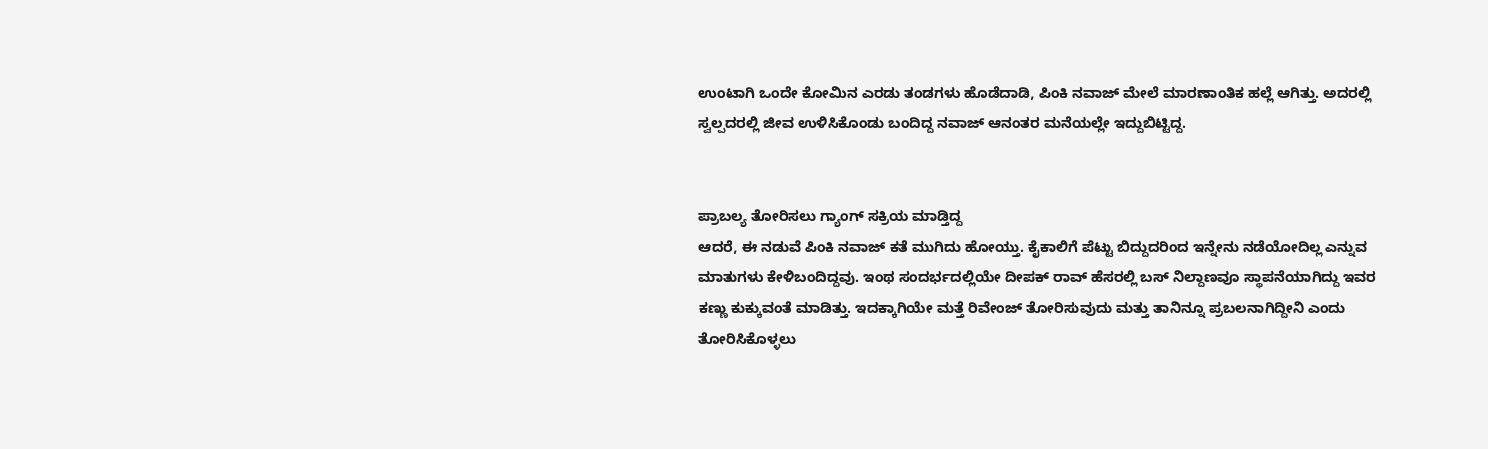ಉಂಟಾಗಿ ಒಂದೇ ಕೋಮಿನ ಎರಡು ತಂಡಗಳು ಹೊಡೆದಾಡಿ, ಪಿಂಕಿ ನವಾಜ್ ಮೇಲೆ ಮಾರಣಾಂತಿಕ ಹಲ್ಲೆ ಆಗಿತ್ತು. ಅದರಲ್ಲಿ ಸ್ವಲ್ಪದರಲ್ಲಿ ಜೀವ ಉಳಿಸಿಕೊಂಡು ಬಂದಿದ್ದ ನವಾಜ್ ಆನಂತರ ಮನೆಯಲ್ಲೇ ಇದ್ದುಬಿಟ್ಟಿದ್ದ.


ಪ್ರಾಬಲ್ಯ ತೋರಿಸಲು ಗ್ಯಾಂಗ್ ಸಕ್ರಿಯ ಮಾಡ್ತಿದ್ದ
ಆದರೆ, ಈ ನಡುವೆ ಪಿಂಕಿ ನವಾಜ್ ಕತೆ ಮುಗಿದು ಹೋಯ್ತು. ಕೈಕಾಲಿಗೆ ಪೆಟ್ಟು ಬಿದ್ದುದರಿಂದ ಇನ್ನೇನು ನಡೆಯೋದಿಲ್ಲ ಎನ್ನುವ ಮಾತುಗಳು ಕೇಳಿಬಂದಿದ್ದವು. ಇಂಥ ಸಂದರ್ಭದಲ್ಲಿಯೇ ದೀಪಕ್ ರಾವ್ ಹೆಸರಲ್ಲಿ ಬಸ್ ನಿಲ್ದಾಣವೂ ಸ್ಥಾಪನೆಯಾಗಿದ್ದು ಇವರ ಕಣ್ಣು ಕುಕ್ಕುವಂತೆ ಮಾಡಿತ್ತು. ಇದಕ್ಕಾಗಿಯೇ ಮತ್ತೆ ರಿವೇಂಜ್ ತೋರಿಸುವುದು ಮತ್ತು ತಾನಿನ್ನೂ ಪ್ರಬಲನಾಗಿದ್ದೀನಿ ಎಂದು ತೋರಿಸಿಕೊಳ್ಳಲು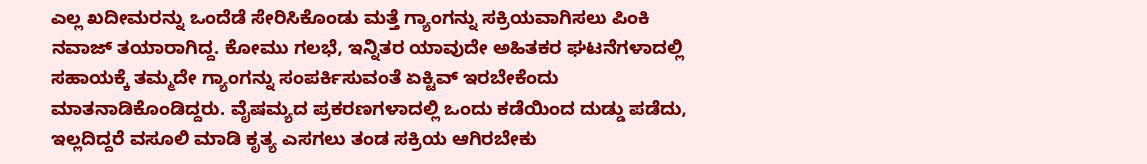ಎಲ್ಲ ಖದೀಮರನ್ನು ಒಂದೆಡೆ ಸೇರಿಸಿಕೊಂಡು ಮತ್ತೆ ಗ್ಯಾಂಗನ್ನು ಸಕ್ರಿಯವಾಗಿಸಲು ಪಿಂಕಿ ನವಾಜ್ ತಯಾರಾಗಿದ್ದ. ಕೋಮು ಗಲಭೆ, ಇನ್ನಿತರ ಯಾವುದೇ ಅಹಿತಕರ ಘಟನೆಗಳಾದಲ್ಲಿ ಸಹಾಯಕ್ಕೆ ತಮ್ಮದೇ ಗ್ಯಾಂಗನ್ನು ಸಂಪರ್ಕಿಸುವಂತೆ ಏಕ್ಟಿವ್ ಇರಬೇಕೆಂದು ಮಾತನಾಡಿಕೊಂಡಿದ್ದರು. ವೈಷಮ್ಯದ ಪ್ರಕರಣಗಳಾದಲ್ಲಿ ಒಂದು ಕಡೆಯಿಂದ ದುಡ್ಡು ಪಡೆದು, ಇಲ್ಲದಿದ್ದರೆ ವಸೂಲಿ ಮಾಡಿ ಕೃತ್ಯ ಎಸಗಲು ತಂಡ ಸಕ್ರಿಯ ಆಗಿರಬೇಕು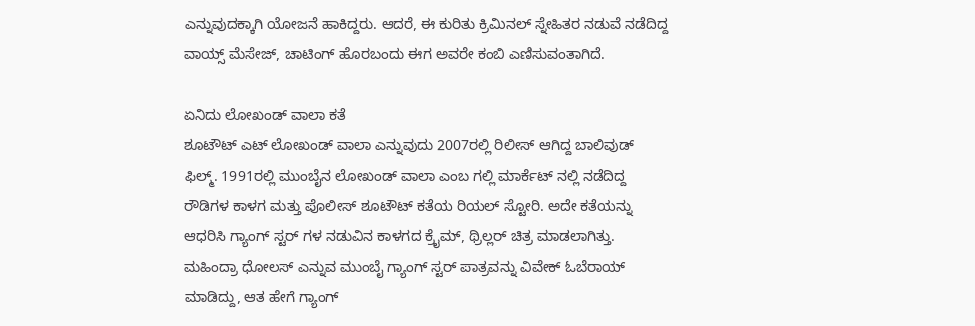ಎನ್ನುವುದಕ್ಕಾಗಿ ಯೋಜನೆ ಹಾಕಿದ್ದರು. ಆದರೆ, ಈ ಕುರಿತು ಕ್ರಿಮಿನಲ್ ಸ್ನೇಹಿತರ ನಡುವೆ ನಡೆದಿದ್ದ ವಾಯ್ಸ್ ಮೆಸೇಜ್, ಚಾಟಿಂಗ್ ಹೊರಬಂದು ಈಗ ಅವರೇ ಕಂಬಿ ಎಣಿಸುವಂತಾಗಿದೆ.

ಏನಿದು ಲೋಖಂಡ್ ವಾಲಾ ಕತೆ
ಶೂಟೌಟ್ ಎಟ್ ಲೋಖಂಡ್ ವಾಲಾ ಎನ್ನುವುದು 2007ರಲ್ಲಿ ರಿಲೀಸ್ ಆಗಿದ್ದ ಬಾಲಿವುಡ್ ಫಿಲ್ಮ್. 1991ರಲ್ಲಿ ಮುಂಬೈನ ಲೋಖಂಡ್ ವಾಲಾ ಎಂಬ ಗಲ್ಲಿ ಮಾರ್ಕೆಟ್ ನಲ್ಲಿ ನಡೆದಿದ್ದ ರೌಡಿಗಳ ಕಾಳಗ ಮತ್ತು ಪೊಲೀಸ್ ಶೂಟೌಟ್ ಕತೆಯ ರಿಯಲ್ ಸ್ಟೋರಿ. ಅದೇ ಕತೆಯನ್ನು ಆಧರಿಸಿ ಗ್ಯಾಂಗ್ ಸ್ಟರ್ ಗಳ ನಡುವಿನ ಕಾಳಗದ ಕ್ರೈಮ್, ಥ್ರಿಲ್ಲರ್ ಚಿತ್ರ ಮಾಡಲಾಗಿತ್ತು. ಮಹಿಂದ್ರಾ ಧೋಲಸ್ ಎನ್ನುವ ಮುಂಬೈ ಗ್ಯಾಂಗ್ ಸ್ಟರ್ ಪಾತ್ರವನ್ನು ವಿವೇಕ್ ಓಬೆರಾಯ್ ಮಾಡಿದ್ದು, ಆತ ಹೇಗೆ ಗ್ಯಾಂಗ್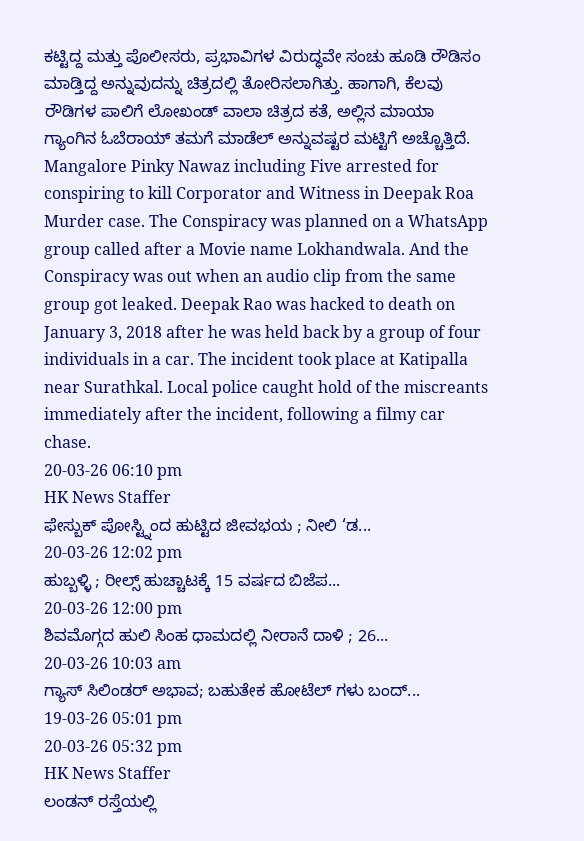ಕಟ್ಟಿದ್ದ ಮತ್ತು ಪೊಲೀಸರು, ಪ್ರಭಾವಿಗಳ ವಿರುದ್ಧವೇ ಸಂಚು ಹೂಡಿ ರೌಡಿಸಂ ಮಾಡ್ತಿದ್ದ ಅನ್ನುವುದನ್ನು ಚಿತ್ರದಲ್ಲಿ ತೋರಿಸಲಾಗಿತ್ತು. ಹಾಗಾಗಿ, ಕೆಲವು ರೌಡಿಗಳ ಪಾಲಿಗೆ ಲೋಖಂಡ್ ವಾಲಾ ಚಿತ್ರದ ಕತೆ, ಅಲ್ಲಿನ ಮಾಯಾ ಗ್ಯಾಂಗಿನ ಓಬೆರಾಯ್ ತಮಗೆ ಮಾಡೆಲ್ ಅನ್ನುವಷ್ಟರ ಮಟ್ಟಿಗೆ ಅಚ್ಚೊತ್ತಿದೆ.
Mangalore Pinky Nawaz including Five arrested for conspiring to kill Corporator and Witness in Deepak Roa Murder case. The Conspiracy was planned on a WhatsApp group called after a Movie name Lokhandwala. And the Conspiracy was out when an audio clip from the same group got leaked. Deepak Rao was hacked to death on January 3, 2018 after he was held back by a group of four individuals in a car. The incident took place at Katipalla near Surathkal. Local police caught hold of the miscreants immediately after the incident, following a filmy car chase.
20-03-26 06:10 pm
HK News Staffer
ಫೇಸ್ಬುಕ್ ಪೋಸ್ಟ್ನಿಂದ ಹುಟ್ಟಿದ ಜೀವಭಯ ; ನೀಲಿ ‘ಡ...
20-03-26 12:02 pm
ಹುಬ್ಬಳ್ಳಿ ; ರೀಲ್ಸ್ ಹುಚ್ಚಾಟಕ್ಕೆ 15 ವರ್ಷದ ಬಿಜೆಪ...
20-03-26 12:00 pm
ಶಿವಮೊಗ್ಗದ ಹುಲಿ ಸಿಂಹ ಧಾಮದಲ್ಲಿ ನೀರಾನೆ ದಾಳಿ ; 26...
20-03-26 10:03 am
ಗ್ಯಾಸ್ ಸಿಲಿಂಡರ್ ಅಭಾವ; ಬಹುತೇಕ ಹೋಟೆಲ್ ಗಳು ಬಂದ್...
19-03-26 05:01 pm
20-03-26 05:32 pm
HK News Staffer
ಲಂಡನ್ ರಸ್ತೆಯಲ್ಲಿ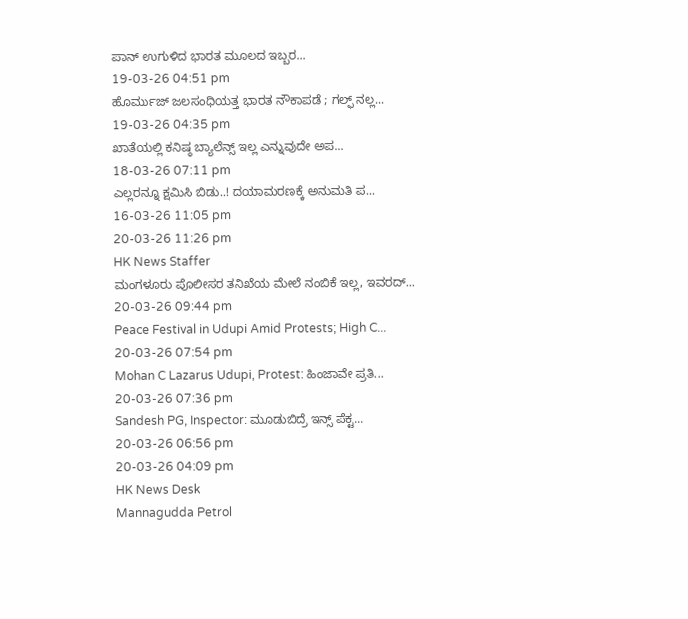ಪಾನ್ ಉಗುಳಿದ ಭಾರತ ಮೂಲದ ಇಬ್ಬರ...
19-03-26 04:51 pm
ಹೊರ್ಮುಜ್ ಜಲಸಂಧಿಯತ್ತ ಭಾರತ ನೌಕಾಪಡೆ ; ಗಲ್ಫ್ ನಲ್ಲ...
19-03-26 04:35 pm
ಖಾತೆಯಲ್ಲಿ ಕನಿಷ್ಠ ಬ್ಯಾಲೆನ್ಸ್ ಇಲ್ಲ ಎನ್ನುವುದೇ ಅಪ...
18-03-26 07:11 pm
ಎಲ್ಲರನ್ನೂ ಕ್ಷಮಿಸಿ ಬಿಡು..! ದಯಾಮರಣಕ್ಕೆ ಅನುಮತಿ ಪ...
16-03-26 11:05 pm
20-03-26 11:26 pm
HK News Staffer
ಮಂಗಳೂರು ಪೊಲೀಸರ ತನಿಖೆಯ ಮೇಲೆ ನಂಬಿಕೆ ಇಲ್ಲ, ಇವರದ್...
20-03-26 09:44 pm
Peace Festival in Udupi Amid Protests; High C...
20-03-26 07:54 pm
Mohan C Lazarus Udupi, Protest: ಹಿಂಜಾವೇ ಪ್ರತಿ...
20-03-26 07:36 pm
Sandesh PG, Inspector: ಮೂಡುಬಿದ್ರೆ ಇನ್ಸ್ ಪೆಕ್ಟ...
20-03-26 06:56 pm
20-03-26 04:09 pm
HK News Desk
Mannagudda Petrol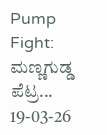Pump Fight: ಮಣ್ಣಗುಡ್ಡ ಪೆಟ್ರ...
19-03-26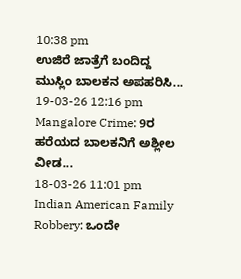10:38 pm
ಉಜಿರೆ ಜಾತ್ರೆಗೆ ಬಂದಿದ್ದ ಮುಸ್ಲಿಂ ಬಾಲಕನ ಅಪಹರಿಸಿ...
19-03-26 12:16 pm
Mangalore Crime: 9ರ ಹರೆಯದ ಬಾಲಕನಿಗೆ ಅಶ್ಲೀಲ ವೀಡ...
18-03-26 11:01 pm
Indian American Family Robbery: ಒಂದೇ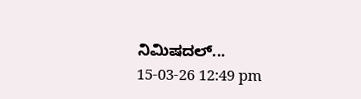ನಿಮಿಷದಲ್...
15-03-26 12:49 pm